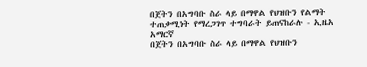በጀትን በአግባቡ ስራ ላይ በማዋል የህዝቡን የልማት ተጠቃሚነት የማረጋገጥ ተግባራት ይጠናከራሉ - ኢዜአ አማርኛ
በጀትን በአግባቡ ስራ ላይ በማዋል የህዝቡን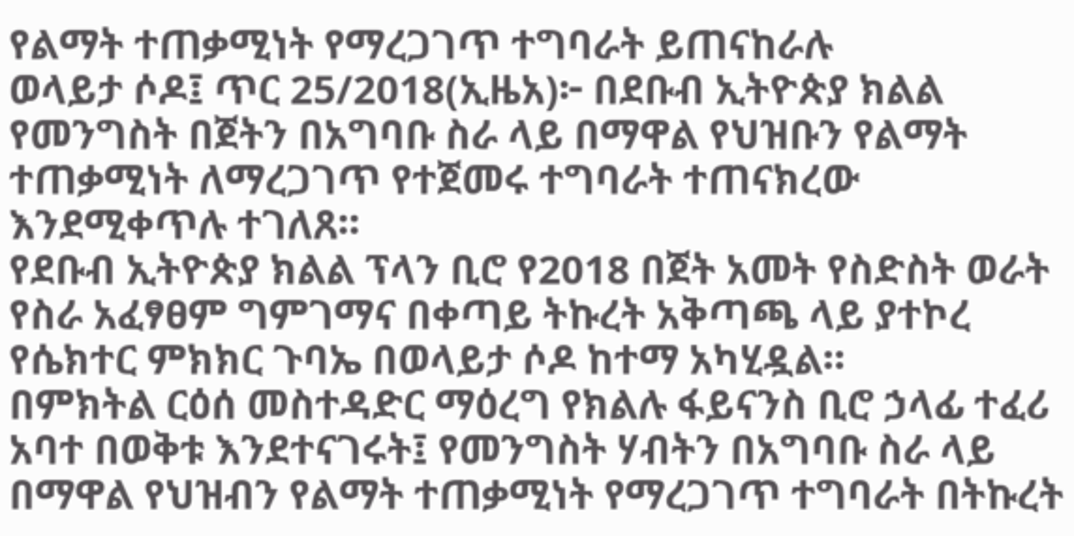የልማት ተጠቃሚነት የማረጋገጥ ተግባራት ይጠናከራሉ
ወላይታ ሶዶ፤ ጥር 25/2018(ኢዜአ)፦ በደቡብ ኢትዮጵያ ክልል የመንግስት በጀትን በአግባቡ ስራ ላይ በማዋል የህዝቡን የልማት ተጠቃሚነት ለማረጋገጥ የተጀመሩ ተግባራት ተጠናክረው እንደሚቀጥሉ ተገለጸ፡፡
የደቡብ ኢትዮጵያ ክልል ፕላን ቢሮ የ2018 በጀት አመት የስድስት ወራት የስራ አፈፃፀም ግምገማና በቀጣይ ትኩረት አቅጣጫ ላይ ያተኮረ የሴክተር ምክክር ጉባኤ በወላይታ ሶዶ ከተማ አካሂዷል።
በምክትል ርዕሰ መስተዳድር ማዕረግ የክልሉ ፋይናንስ ቢሮ ኃላፊ ተፈሪ አባተ በወቅቱ እንደተናገሩት፤ የመንግስት ሃብትን በአግባቡ ስራ ላይ በማዋል የህዝብን የልማት ተጠቃሚነት የማረጋገጥ ተግባራት በትኩረት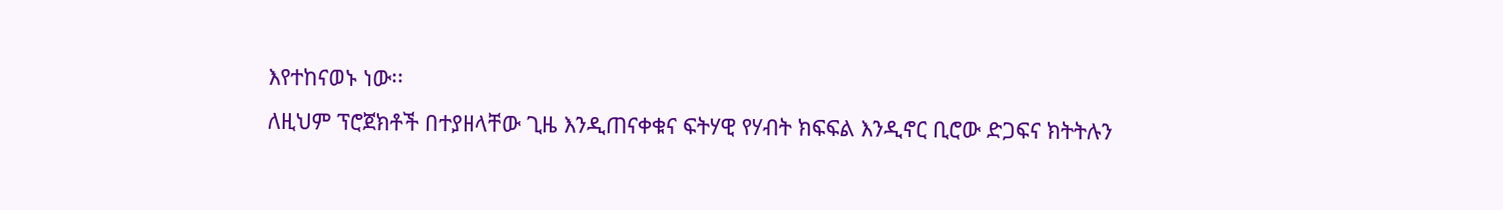እየተከናወኑ ነው፡፡
ለዚህም ፕሮጀክቶች በተያዘላቸው ጊዜ እንዲጠናቀቁና ፍትሃዊ የሃብት ክፍፍል እንዲኖር ቢሮው ድጋፍና ክትትሉን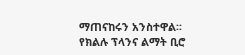ማጠናከሩን አንስተዋል፡፡
የክልሉ ፕላንና ልማት ቢሮ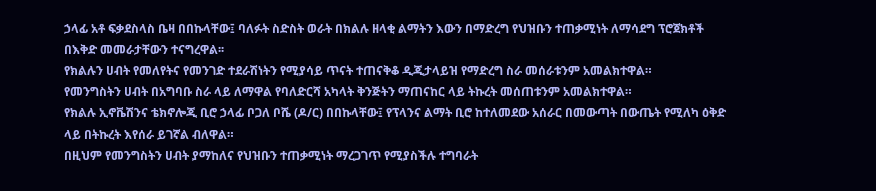ኃላፊ አቶ ፍቃደስላስ ቤዛ በበኩላቸው፤ ባለፉት ስድስት ወራት በክልሉ ዘላቂ ልማትን እውን በማድረግ የህዝቡን ተጠቃሚነት ለማሳደግ ፕሮጀክቶች በእቅድ መመራታቸውን ተናግረዋል፡፡
የክልሉን ሀብት የመለየትና የመንገድ ተደራሽነትን የሚያሳይ ጥናት ተጠናቅቆ ዲጂታላይዝ የማድረግ ስራ መሰራቱንም አመልክተዋል።
የመንግስትን ሀብት በአግባቡ ስራ ላይ ለማዋል የባለድርሻ አካላት ቅንጅትን ማጠናከር ላይ ትኩረት መሰጠቱንም አመልክተዋል።
የክልሉ ኢኖቬሽንና ቴክኖሎጂ ቢሮ ኃላፊ ቦጋለ ቦሼ (ዶ/ር) በበኩላቸው፤ የፕላንና ልማት ቢሮ ከተለመደው አሰራር በመውጣት በውጤት የሚለካ ዕቅድ ላይ በትኩረት እየሰራ ይገኛል ብለዋል።
በዚህም የመንግስትን ሀብት ያማከለና የህዝቡን ተጠቃሚነት ማረጋገጥ የሚያስችሉ ተግባራት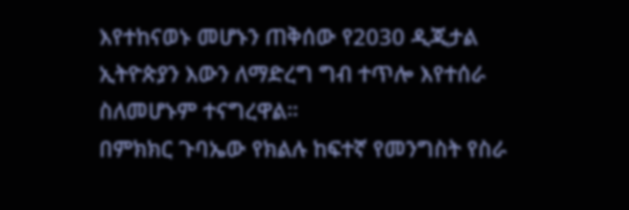እየተከናወኑ መሆኑን ጠቅሰው የ2030 ዲጂታል ኢትዮጵያን እውን ለማድረግ ግብ ተጥሎ እየተሰራ ስለመሆኑም ተናግረዋል።
በምክክር ጉባኤው የክልሉ ከፍተኛ የመንግስት የስራ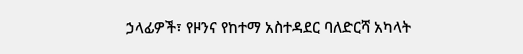ኃላፊዎች፣ የዞንና የከተማ አስተዳደር ባለድርሻ አካላት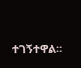ተገኝተዋል።